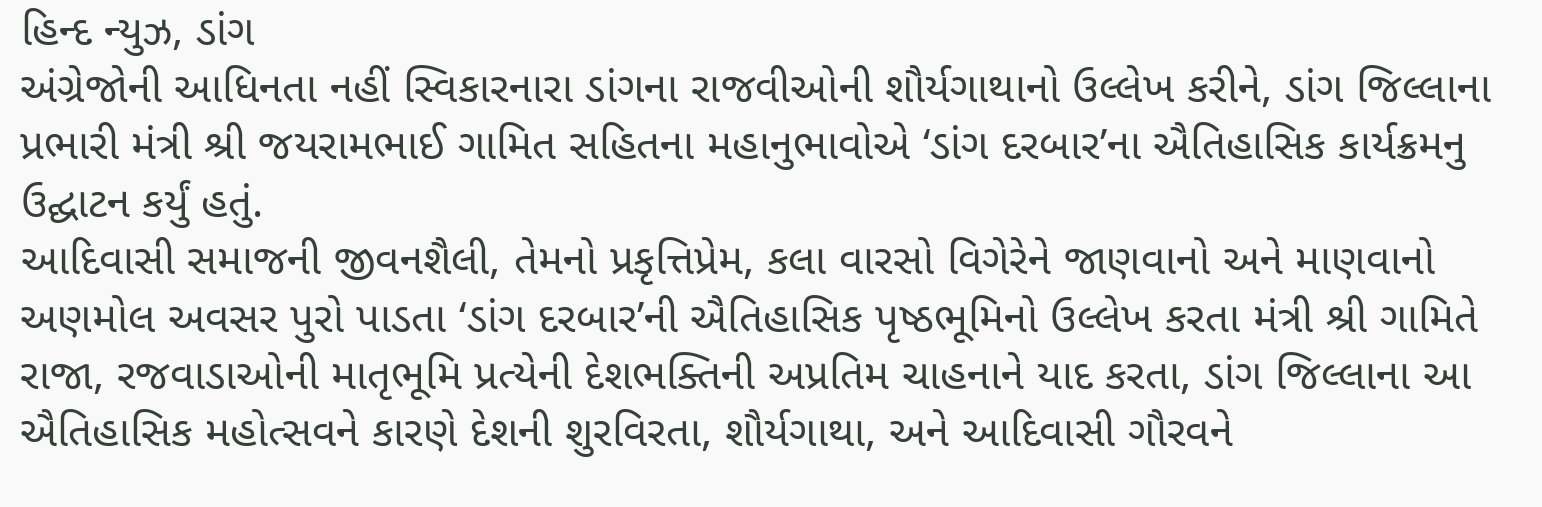હિન્દ ન્યુઝ, ડાંગ
અંગ્રેજોની આધિનતા નહીં સ્વિકારનારા ડાંગના રાજવીઓની શૌર્યગાથાનો ઉલ્લેખ કરીને, ડાંગ જિલ્લાના પ્રભારી મંત્રી શ્રી જયરામભાઈ ગામિત સહિતના મહાનુભાવોએ ‘ડાંગ દરબાર’ના ઐતિહાસિક કાર્યક્રમનુ ઉદ્ઘાટન કર્યું હતું.
આદિવાસી સમાજની જીવનશૈલી, તેમનો પ્રકૃત્તિપ્રેમ, કલા વારસો વિગેરેને જાણવાનો અને માણવાનો અણમોલ અવસર પુરો પાડતા ‘ડાંગ દરબાર’ની ઐતિહાસિક પૃષ્ઠભૂમિનો ઉલ્લેખ કરતા મંત્રી શ્રી ગામિતે રાજા, રજવાડાઓની માતૃભૂમિ પ્રત્યેની દેશભક્તિની અપ્રતિમ ચાહનાને યાદ કરતા, ડાંગ જિલ્લાના આ ઐતિહાસિક મહોત્સવને કારણે દેશની શુરવિરતા, શૌર્યગાથા, અને આદિવાસી ગૌરવને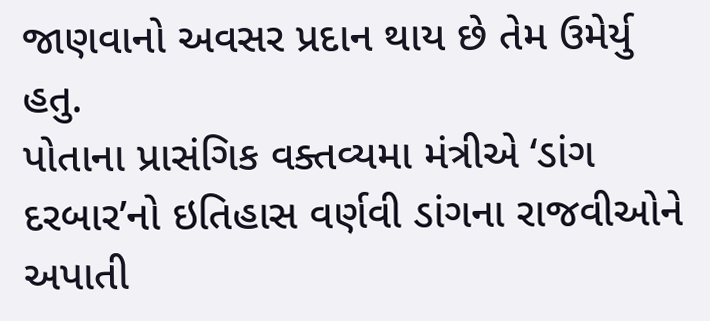જાણવાનો અવસર પ્રદાન થાય છે તેમ ઉમેર્યુ હતુ.
પોતાના પ્રાસંગિક વક્તવ્યમા મંત્રીએ ‘ડાંગ દરબાર’નો ઇતિહાસ વર્ણવી ડાંગના રાજવીઓને અપાતી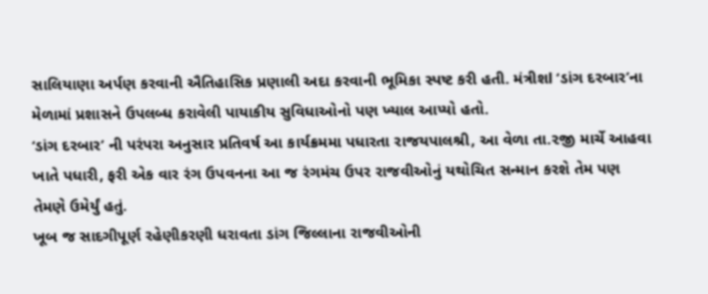સાલિયાણા અર્પણ કરવાની ઐતિહાસિક પ્રણાલી અદા કરવાની ભૂમિકા સ્પષ્ટ કરી હતી. મંત્રીશl ‘ડાંગ દરબાર’ના મેળામાં પ્રશાસને ઉપલબ્ધ કરાવેલી પાયાકીય સુવિધાઓનો પણ ખ્યાલ આપ્યો હતો.
‘ડાંગ દરબાર’ ની પરંપરા અનુસાર પ્રતિવર્ષ આ કાર્યક્રમમા પધારતા રાજયપાલશ્રી, આ વેળા તા.૨જી માર્ચે આહવા ખાતે પધારી, ફરી એક વાર રંગ ઉપવનના આ જ રંગમંચ ઉપર રાજવીઓનું યથોચિત સન્માન કરશે તેમ પણ તેમણે ઉમેર્યું હતું.
ખૂબ જ સાદગીપૂર્ણ રહેણીકરણી ધરાવતા ડાંગ જિલ્લાના રાજવીઓની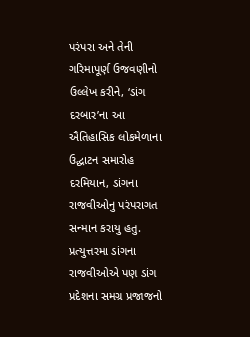પરંપરા અને તેની ગરિમાપૂર્ણ ઉજવણીનો ઉલ્લેખ કરીને, ‘ડાંગ દરબાર’ના આ ઐતિહાસિક લોકમેળાના ઉદ્ઘાટન સમારોહ દરમિયાન, ડાંગના રાજવીઓનુ પરંપરાગત સન્માન કરાયુ હતુ. પ્રત્યુત્તરમા ડાંગના રાજવીઓએ પણ ડાંગ પ્રદેશના સમગ્ર પ્રજાજનો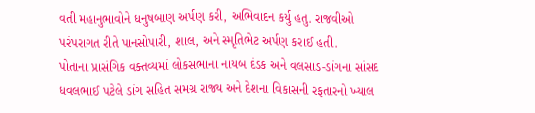વતી મહાનુભાવોને ધનુષબાણ અર્પણ કરી, અભિવાદન કર્યુ હતુ. રાજવીઓ પરંપરાગત રીતે પાનસોપારી, શાલ, અને સ્મૃતિભેટ અર્પણ કરાઈ હતી.
પોતાના પ્રાસંગિક વક્તવ્યમાં લોકસભાના નાયબ દંડક અને વલસાડ-ડાંગના સાંસદ ધવલભાઈ પટેલે ડાંગ સહિત સમગ્ર રાજ્ય અને દેશના વિકાસની રફતારનો ખ્યાલ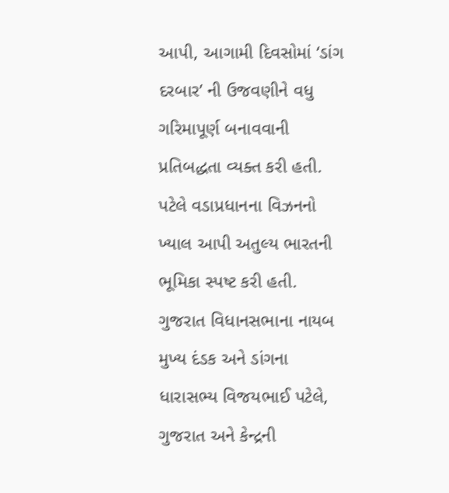આપી, આગામી દિવસોમાં ‘ડાંગ દરબાર’ ની ઉજવણીને વધુ ગરિમાપૂર્ણ બનાવવાની પ્રતિબદ્ધતા વ્યક્ત કરી હતી. પટેલે વડાપ્રધાનના વિઝનનો ખ્યાલ આપી અતુલ્ય ભારતની ભૂમિકા સ્પષ્ટ કરી હતી.
ગુજરાત વિધાનસભાના નાયબ મુખ્ય દંડક અને ડાંગના ધારાસભ્ય વિજયભાઈ પટેલે, ગુજરાત અને કેન્દ્રની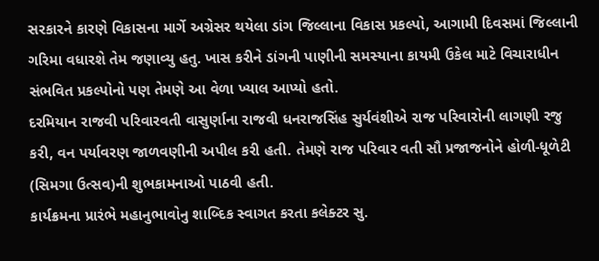સરકારને કારણે વિકાસના માર્ગે અગ્રેસર થયેલા ડાંગ જિલ્લાના વિકાસ પ્રકલ્પો, આગામી દિવસમાં જિલ્લાની ગરિમા વધારશે તેમ જણાવ્યુ હતુ. ખાસ કરીને ડાંગની પાણીની સમસ્યાના કાયમી ઉકેલ માટે વિચારાધીન સંભવિત પ્રકલ્પોનો પણ તેમણે આ વેળા ખ્યાલ આપ્યો હતો.
દરમિયાન રાજવી પરિવારવતી વાસુર્ણાના રાજવી ધનરાજસિંહ સુર્યવંશીએ રાજ પરિવારોની લાગણી રજુ કરી, વન પર્યાવરણ જાળવણીની અપીલ કરી હતી. તેમણે રાજ પરિવાર વતી સૌ પ્રજાજનોને હોળી-ધૂળેટી (સિમગા ઉત્સવ)ની શુભકામનાઓ પાઠવી હતી.
કાર્યક્રમના પ્રારંભે મહાનુભાવોનુ શાબ્દિક સ્વાગત કરતા કલેક્ટર સુ.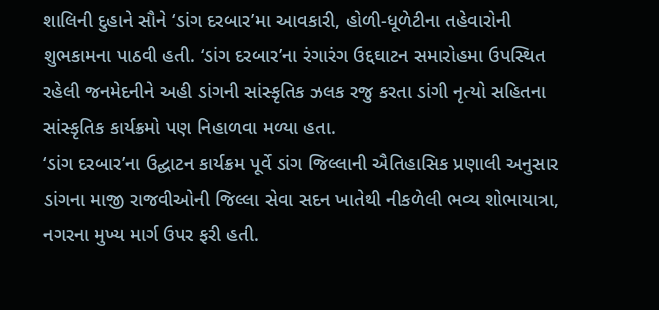શાલિની દુહાને સૌને ‘ડાંગ દરબાર’મા આવકારી, હોળી-ધૂળેટીના તહેવારોની શુભકામના પાઠવી હતી. ‘ડાંગ દરબાર’ના રંગારંગ ઉદ્દઘાટન સમારોહમા ઉપસ્થિત રહેલી જનમેદનીને અહી ડાંગની સાંસ્કૃતિક ઝલક રજુ કરતા ડાંગી નૃત્યો સહિતના સાંસ્કૃતિક કાર્યક્રમો પણ નિહાળવા મળ્યા હતા.
‘ડાંગ દરબાર’ના ઉદ્ઘાટન કાર્યક્રમ પૂર્વે ડાંગ જિલ્લાની ઐતિહાસિક પ્રણાલી અનુસાર ડાંગના માજી રાજવીઓની જિલ્લા સેવા સદન ખાતેથી નીકળેલી ભવ્ય શોભાયાત્રા, નગરના મુખ્ય માર્ગ ઉપર ફરી હતી.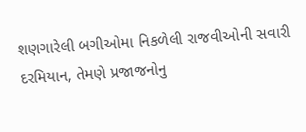શણગારેલી બગીઓમા નિકળેલી રાજવીઓની સવારી દરમિયાન, તેમણે પ્રજાજનોનુ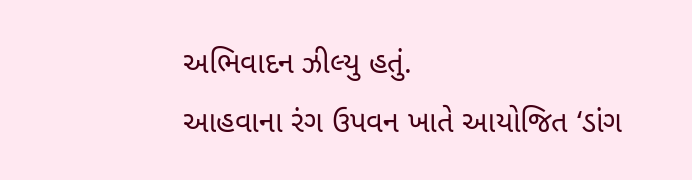અભિવાદન ઝીલ્યુ હતું.
આહવાના રંગ ઉપવન ખાતે આયોજિત ‘ડાંગ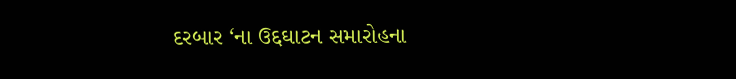દરબાર ‘ના ઉદ્દઘાટન સમારોહના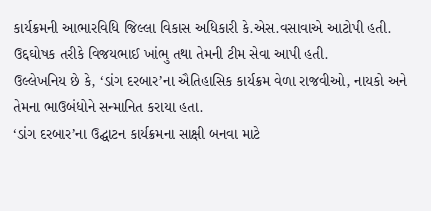કાર્યક્રમની આભારવિધિ જિલ્લા વિકાસ અધિકારી કે.એસ.વસાવાએ આટોપી હતી. ઉદ્દઘોષક તરીકે વિજયભાઈ ખાંભુ તથા તેમની ટીમ સેવા આપી હતી.
ઉલ્લેખનિય છે કે, ‘ડાંગ દરબાર’ના ઐતિહાસિક કાર્યક્રમ વેળા રાજવીઓ, નાયકો અને તેમના ભાઉબંધોને સન્માનિત કરાયા હતા.
‘ડાંગ દરબાર’ના ઉદ્ઘાટન કાર્યક્રમના સાક્ષી બનવા માટે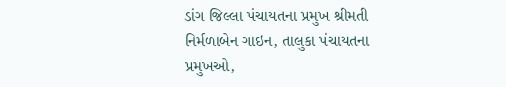ડાંગ જિલ્લા પંચાયતના પ્રમુખ શ્રીમતી નિર્મળાબેન ગાઇન, તાલુકા પંચાયતના પ્રમુખઓ,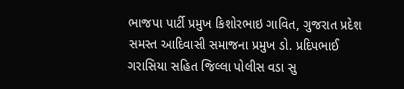ભાજપા પાર્ટી પ્રમુખ કિશોરભાઇ ગાવિત, ગુજરાત પ્રદેશ સમસ્ત આદિવાસી સમાજના પ્રમુખ ડો. પ્રદિપભાઈ ગરાસિયા સહિત જિલ્લા પોલીસ વડા સુ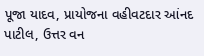પૂજા યાદવ, પ્રાયોજના વહીવટદાર આંનદ પાટીલ, ઉત્તર વન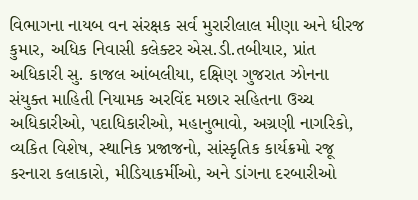વિભાગના નાયબ વન સંરક્ષક સર્વ મુરારીલાલ મીણા અને ધીરજ કુમાર, અધિક નિવાસી કલેક્ટર એસ.ડી.તબીયાર, પ્રાંત અધિકારી સુ. કાજલ આંબલીયા, દક્ષિણ ગુજરાત ઝોનના સંયુક્ત માહિતી નિયામક અરવિંદ મછાર સહિતના ઉચ્ચ અધિકારીઓ, પદાધિકારીઓ, મહાનુભાવો, અગ્રણી નાગરિકો, વ્યકિત વિશેષ, સ્થાનિક પ્રજાજનો, સાંસ્કૃતિક કાર્યક્રમો રજૂ કરનારા કલાકારો, મીડિયાકર્મીઓ, અને ડાંગના દરબારીઓ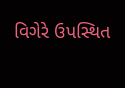વિગેરે ઉપસ્થિત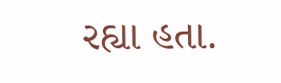રહ્યા હતા.